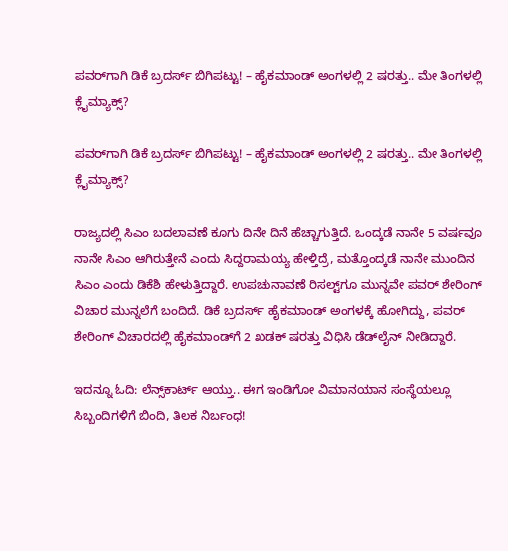ಪವರ್‌ಗಾಗಿ ಡಿಕೆ ಬ್ರದರ್ಸ್‌ ಬಿಗಿಪಟ್ಟು! – ಹೈಕಮಾಂಡ್‌ ಅಂಗಳಲ್ಲಿ 2 ಷರತ್ತು.. ಮೇ ತಿಂಗಳಲ್ಲಿ ಕ್ಲೈಮ್ಯಾಕ್ಸ್?

ಪವರ್‌ಗಾಗಿ ಡಿಕೆ ಬ್ರದರ್ಸ್‌ ಬಿಗಿಪಟ್ಟು! – ಹೈಕಮಾಂಡ್‌ ಅಂಗಳಲ್ಲಿ 2 ಷರತ್ತು.. ಮೇ ತಿಂಗಳಲ್ಲಿ ಕ್ಲೈಮ್ಯಾಕ್ಸ್?

ರಾಜ್ಯದಲ್ಲಿ ಸಿಎಂ ಬದಲಾವಣೆ ಕೂಗು ದಿನೇ ದಿನೆ ಹೆಚ್ಚಾಗುತ್ತಿದೆ. ಒಂದ್ಕಡೆ ನಾನೇ 5 ವರ್ಷವೂ ನಾನೇ ಸಿಎಂ ಆಗಿರುತ್ತೇನೆ ಎಂದು ಸಿದ್ದರಾಮಯ್ಯ ಹೇಳ್ತಿದ್ರೆ, ಮತ್ತೊಂದ್ಕಡೆ ನಾನೇ ಮುಂದಿನ ಸಿಎಂ ಎಂದು ಡಿಕೆಶಿ ಹೇಳುತ್ತಿದ್ದಾರೆ. ಉಪಚುನಾವಣೆ ರಿಸಲ್ಟ್‌ಗೂ ಮುನ್ನವೇ ಪವರ್‌ ಶೇರಿಂಗ್‌ ವಿಚಾರ ಮುನ್ನಲೆಗೆ ಬಂದಿದೆ. ಡಿಕೆ ಬ್ರದರ್ಸ್‌ ಹೈಕಮಾಂಡ್‌ ಅಂಗಳಕ್ಕೆ ಹೋಗಿದ್ದು, ಪವರ್ ಶೇರಿಂಗ್ ವಿಚಾರದಲ್ಲಿ ಹೈಕಮಾಂಡ್‌ಗೆ 2 ಖಡಕ್‌ ಷರತ್ತು ವಿಧಿಸಿ ಡೆಡ್‌ಲೈನ್ ನೀಡಿದ್ದಾರೆ.

ಇದನ್ನೂ ಓದಿ: ಲೆನ್ಸ್‌ಕಾರ್ಟ್ ಆಯ್ತು.. ಈಗ ಇಂಡಿಗೋ ವಿಮಾನಯಾನ ಸಂಸ್ಥೆಯಲ್ಲೂ ಸಿಬ್ಬಂದಿಗಳಿಗೆ ಬಿಂದಿ, ತಿಲಕ ನಿರ್ಬಂಧ!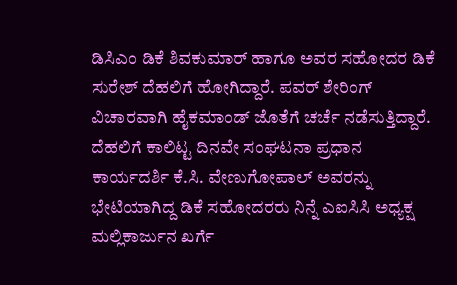ಡಿಸಿಎಂ ಡಿಕೆ ಶಿವಕುಮಾರ್‌ ಹಾಗೂ ಅವರ ಸಹೋದರ ಡಿಕೆ ಸುರೇಶ್‌ ದೆಹಲಿಗೆ ಹೋಗಿದ್ದಾರೆ. ಪವರ್‌ ಶೇರಿಂಗ್‌ ವಿಚಾರವಾಗಿ ಹೈಕಮಾಂಡ್‌ ಜೊತೆಗೆ ಚರ್ಚೆ ನಡೆಸುತ್ತಿದ್ದಾರೆ. ದೆಹಲಿಗೆ ಕಾಲಿಟ್ಟ ದಿನವೇ ಸಂಘಟನಾ ಪ್ರಧಾನ ಕಾರ್ಯದರ್ಶಿ ಕೆ.ಸಿ. ವೇಣುಗೋಪಾಲ್ ಅವರನ್ನು ಭೇಟಿಯಾಗಿದ್ದ ಡಿಕೆ ಸಹೋದರರು ನಿನ್ನೆ ಎಐಸಿಸಿ ಅಧ್ಯಕ್ಷ ಮಲ್ಲಿಕಾರ್ಜುನ ಖರ್ಗೆ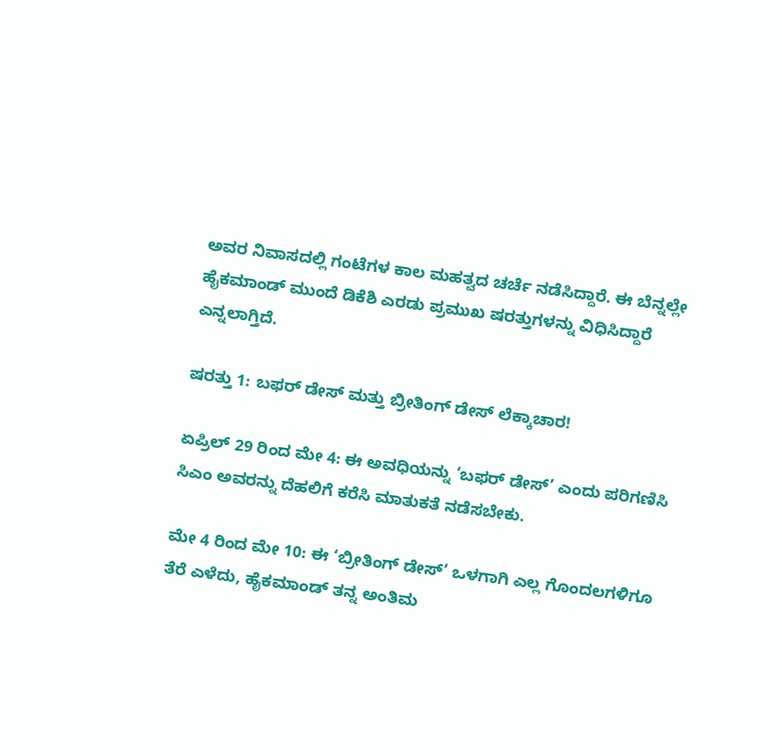ಅವರ ನಿವಾಸದಲ್ಲಿ ಗಂಟೆಗಳ ಕಾಲ ಮಹತ್ವದ ಚರ್ಚೆ ನಡೆಸಿದ್ದಾರೆ. ಈ ಬೆನ್ನಲ್ಲೇ ಹೈಕಮಾಂಡ್ ಮುಂದೆ ಡಿಕೆಶಿ ಎರಡು ಪ್ರಮುಖ ಷರತ್ತುಗಳನ್ನು ವಿಧಿಸಿದ್ದಾರೆ ಎನ್ನಲಾಗ್ತಿದೆ.

ಷರತ್ತು 1: ಬಫರ್ ಡೇಸ್ ಮತ್ತು ಬ್ರೀತಿಂಗ್ ಡೇಸ್ ಲೆಕ್ಕಾಚಾರ!

ಏಪ್ರಿಲ್ 29 ರಿಂದ ಮೇ 4: ಈ ಅವಧಿಯನ್ನು ‘ಬಫರ್ ಡೇಸ್’ ಎಂದು ಪರಿಗಣಿಸಿ ಸಿಎಂ ಅವರನ್ನು ದೆಹಲಿಗೆ ಕರೆಸಿ ಮಾತುಕತೆ ನಡೆಸಬೇಕು.

ಮೇ 4 ರಿಂದ ಮೇ 10: ಈ ‘ಬ್ರೀತಿಂಗ್ ಡೇಸ್’ ಒಳಗಾಗಿ ಎಲ್ಲ ಗೊಂದಲಗಳಿಗೂ ತೆರೆ ಎಳೆದು, ಹೈಕಮಾಂಡ್ ತನ್ನ ಅಂತಿಮ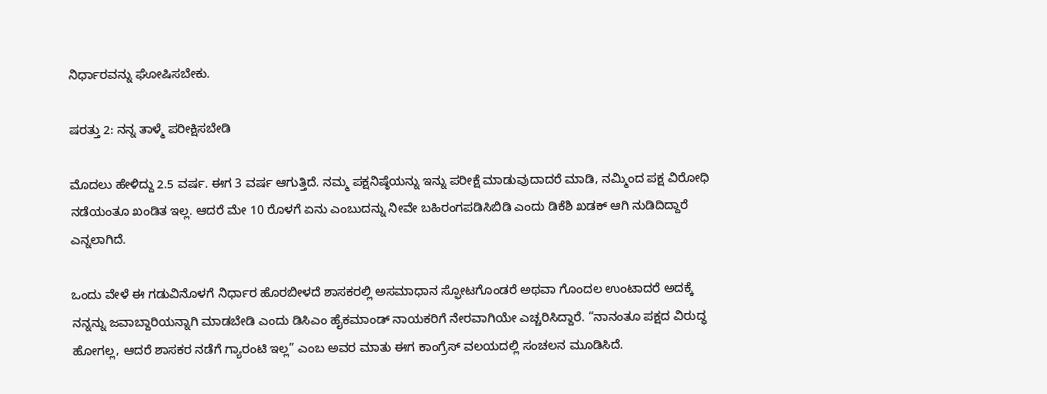ನಿರ್ಧಾರವನ್ನು ಘೋಷಿಸಬೇಕು.

ಷರತ್ತು 2: ನನ್ನ ತಾಳ್ಮೆ ಪರೀಕ್ಷಿಸಬೇಡಿ

ಮೊದಲು ಹೇಳಿದ್ದು 2.5 ವರ್ಷ. ಈಗ 3 ವರ್ಷ ಆಗುತ್ತಿದೆ. ನಮ್ಮ ಪಕ್ಷನಿಷ್ಠೆಯನ್ನು ಇನ್ನು ಪರೀಕ್ಷೆ ಮಾಡುವುದಾದರೆ ಮಾಡಿ, ನಮ್ಮಿಂದ ಪಕ್ಷ ವಿರೋಧಿ ನಡೆಯಂತೂ ಖಂಡಿತ ಇಲ್ಲ. ಆದರೆ ಮೇ 10 ರೊಳಗೆ ಏನು ಎಂಬುದನ್ನು ನೀವೇ ಬಹಿರಂಗಪಡಿಸಿಬಿಡಿ ಎಂದು ಡಿಕೆಶಿ ಖಡಕ್ ಆಗಿ ನುಡಿದಿದ್ದಾರೆ ಎನ್ನಲಾಗಿದೆ.

ಒಂದು ವೇಳೆ ಈ ಗಡುವಿನೊಳಗೆ ನಿರ್ಧಾರ ಹೊರಬೀಳದೆ ಶಾಸಕರಲ್ಲಿ ಅಸಮಾಧಾನ ಸ್ಫೋಟಗೊಂಡರೆ ಅಥವಾ ಗೊಂದಲ ಉಂಟಾದರೆ ಅದಕ್ಕೆ ನನ್ನನ್ನು ಜವಾಬ್ದಾರಿಯನ್ನಾಗಿ ಮಾಡಬೇಡಿ ಎಂದು ಡಿಸಿಎಂ ಹೈಕಮಾಂಡ್ ನಾಯಕರಿಗೆ ನೇರವಾಗಿಯೇ ಎಚ್ಚರಿಸಿದ್ದಾರೆ. “ನಾನಂತೂ ಪಕ್ಷದ ವಿರುದ್ಧ ಹೋಗಲ್ಲ, ಆದರೆ ಶಾಸಕರ ನಡೆಗೆ ಗ್ಯಾರಂಟಿ ಇಲ್ಲ” ಎಂಬ ಅವರ ಮಾತು ಈಗ ಕಾಂಗ್ರೆಸ್ ವಲಯದಲ್ಲಿ ಸಂಚಲನ ಮೂಡಿಸಿದೆ.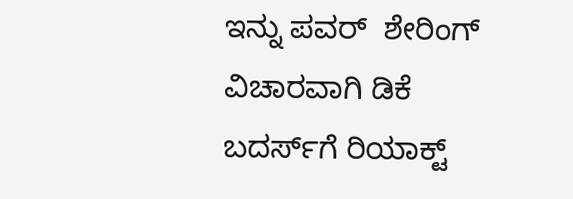ಇನ್ನು ಪವರ್‌  ಶೇರಿಂಗ್‌ ವಿಚಾರವಾಗಿ ಡಿಕೆ ಬದರ್ಸ್‌ಗೆ ರಿಯಾಕ್ಟ್‌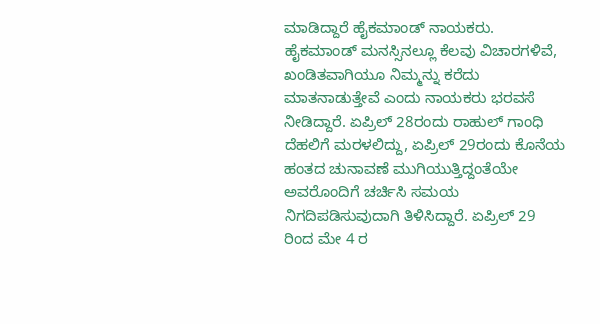ಮಾಡಿದ್ದಾರೆ ಹೈಕಮಾಂಡ್‌ ನಾಯಕರು.  ಹೈಕಮಾಂಡ್ ಮನಸ್ಸಿನಲ್ಲೂ ಕೆಲವು ವಿಚಾರಗಳಿವೆ, ಖಂಡಿತವಾಗಿಯೂ ನಿಮ್ಮನ್ನು ಕರೆದು ಮಾತನಾಡುತ್ತೇವೆ ಎಂದು ನಾಯಕರು ಭರವಸೆ ನೀಡಿದ್ದಾರೆ. ಏಪ್ರಿಲ್ 28ರಂದು ರಾಹುಲ್ ಗಾಂಧಿ  ದೆಹಲಿಗೆ ಮರಳಲಿದ್ದು, ಏಪ್ರಿಲ್ 29ರಂದು ಕೊನೆಯ ಹಂತದ ಚುನಾವಣೆ ಮುಗಿಯುತ್ತಿದ್ದಂತೆಯೇ ಅವರೊಂದಿಗೆ ಚರ್ಚಿಸಿ ಸಮಯ ನಿಗದಿಪಡಿಸುವುದಾಗಿ ತಿಳಿಸಿದ್ದಾರೆ. ಏಪ್ರಿಲ್ 29 ರಿಂದ ಮೇ 4 ರ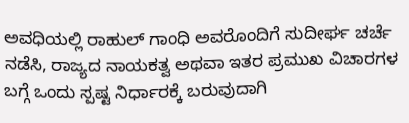ಅವಧಿಯಲ್ಲಿ ರಾಹುಲ್ ಗಾಂಧಿ ಅವರೊಂದಿಗೆ ಸುದೀರ್ಘ ಚರ್ಚೆ ನಡೆಸಿ, ರಾಜ್ಯದ ನಾಯಕತ್ವ ಅಥವಾ ಇತರ ಪ್ರಮುಖ ವಿಚಾರಗಳ ಬಗ್ಗೆ ಒಂದು ಸ್ಪಷ್ಟ ನಿರ್ಧಾರಕ್ಕೆ ಬರುವುದಾಗಿ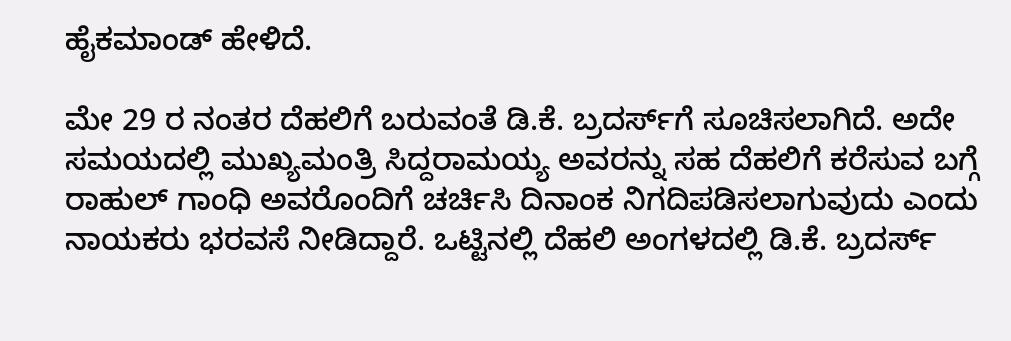ಹೈಕಮಾಂಡ್ ಹೇಳಿದೆ.

ಮೇ 29 ರ ನಂತರ ದೆಹಲಿಗೆ ಬರುವಂತೆ ಡಿ.ಕೆ. ಬ್ರದರ್ಸ್‌ಗೆ ಸೂಚಿಸಲಾಗಿದೆ. ಅದೇ ಸಮಯದಲ್ಲಿ ಮುಖ್ಯಮಂತ್ರಿ ಸಿದ್ದರಾಮಯ್ಯ ಅವರನ್ನು ಸಹ ದೆಹಲಿಗೆ ಕರೆಸುವ ಬಗ್ಗೆ ರಾಹುಲ್ ಗಾಂಧಿ ಅವರೊಂದಿಗೆ ಚರ್ಚಿಸಿ ದಿನಾಂಕ ನಿಗದಿಪಡಿಸಲಾಗುವುದು ಎಂದು ನಾಯಕರು ಭರವಸೆ ನೀಡಿದ್ದಾರೆ. ಒಟ್ಟಿನಲ್ಲಿ ದೆಹಲಿ ಅಂಗಳದಲ್ಲಿ ಡಿ.ಕೆ. ಬ್ರದರ್ಸ್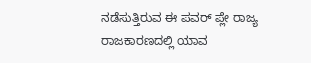ನಡೆಸುತ್ತಿರುವ ಈ ಪವರ್ ಪ್ಲೇ ರಾಜ್ಯ ರಾಜಕಾರಣದಲ್ಲಿ ಯಾವ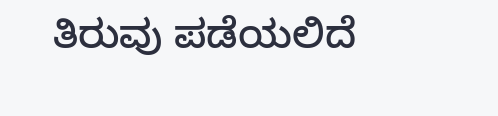ತಿರುವು ಪಡೆಯಲಿದೆ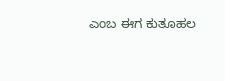ಎಂಬ ಈಗ ಕುತೂಹಲ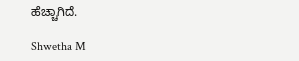ಹೆಚ್ಚಾಗಿದೆ.

Shwetha M